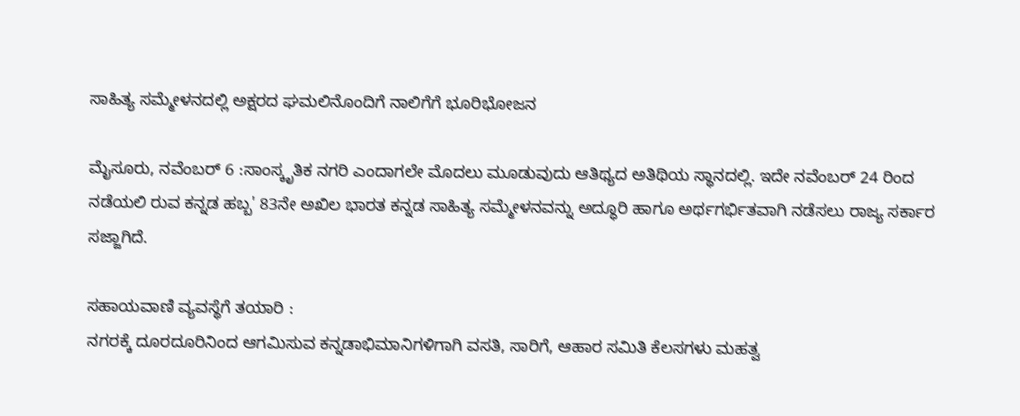ಸಾಹಿತ್ಯ ಸಮ್ಮೇಳನದಲ್ಲಿ ಅಕ್ಷರದ ಘಮಲಿನೊಂದಿಗೆ ನಾಲಿಗೆಗೆ ಭೂರಿಭೋಜನ

ಮೈಸೂರು, ನವೆಂಬರ್ 6 :ಸಾಂಸ್ಕೃತಿಕ ನಗರಿ ಎಂದಾಗಲೇ ಮೊದಲು ಮೂಡುವುದು ಆತಿಥ್ಯದ ಅತಿಥಿಯ ಸ್ಥಾನದಲ್ಲಿ. ಇದೇ ನವೆಂಬರ್ 24 ರಿಂದ ನಡೆಯಲಿ ರುವ ಕನ್ನಡ ಹಬ್ಬ' 83ನೇ ಅಖಿಲ ಭಾರತ ಕನ್ನಡ ಸಾಹಿತ್ಯ ಸಮ್ಮೇಳನವನ್ನು ಅದ್ಧೂರಿ ಹಾಗೂ ಅರ್ಥಗರ್ಭಿತವಾಗಿ ನಡೆಸಲು ರಾಜ್ಯ ಸರ್ಕಾರ ಸಜ್ಜಾಗಿದೆ.

ಸಹಾಯವಾಣಿ ವ್ಯವಸ್ಥೆಗೆ ತಯಾರಿ :
ನಗರಕ್ಕೆ ದೂರದೂರಿನಿಂದ ಆಗಮಿಸುವ ಕನ್ನಡಾಭಿಮಾನಿಗಳಿಗಾಗಿ ವಸತಿ, ಸಾರಿಗೆ, ಆಹಾರ ಸಮಿತಿ ಕೆಲಸಗಳು ಮಹತ್ವ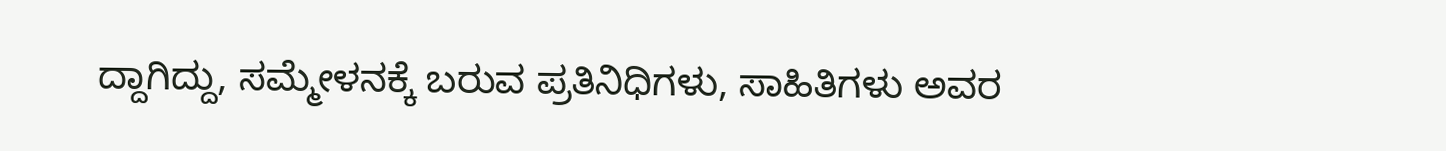ದ್ದಾಗಿದ್ದು, ಸಮ್ಮೇಳನಕ್ಕೆ ಬರುವ ಪ್ರತಿನಿಧಿಗಳು, ಸಾಹಿತಿಗಳು ಅವರ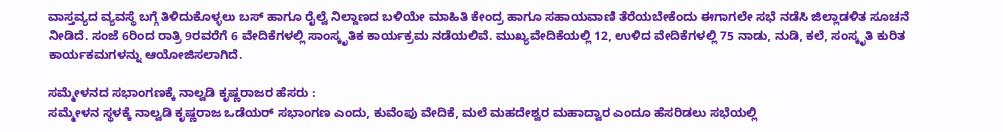ವಾಸ್ತವ್ಯದ ವ್ಯವಸ್ಥೆ ಬಗ್ಗೆ ತಿಳಿದುಕೊಳ್ಳಲು ಬಸ್ ಹಾಗೂ ರೈಲ್ವೆ ನಿಲ್ದಾಣದ ಬಳಿಯೇ ಮಾಹಿತಿ ಕೇಂದ್ರ ಹಾಗೂ ಸಹಾಯವಾಣಿ ತೆರೆಯಬೇಕೆಂದು ಈಗಾಗಲೇ ಸಭೆ ನಡೆಸಿ ಜಿಲ್ಲಾಡಳಿತ ಸೂಚನೆ ನೀಡಿದೆ. ಸಂಜೆ 6ರಿಂದ ರಾತ್ರಿ 9ರವರೆಗೆ 6 ವೇದಿಕೆಗಳಲ್ಲಿ ಸಾಂಸ್ಕೃತಿಕ ಕಾರ್ಯಕ್ರಮ ನಡೆಯಲಿವೆ. ಮುಖ್ಯವೇದಿಕೆಯಲ್ಲಿ 12, ಉಳಿದ ವೇದಿಕೆಗಳಲ್ಲಿ 75 ನಾಡು, ನುಡಿ, ಕಲೆ, ಸಂಸ್ಕೃತಿ ಕುರಿತ ಕಾರ್ಯಕಮಗಳನ್ನು ಆಯೋಜಿಸಲಾಗಿದೆ.

ಸಮ್ಮೇಳನದ ಸಭಾಂಗಣಕ್ಕೆ ನಾಲ್ವಡಿ ಕೃಷ್ಣರಾಜರ ಹೆಸರು :
ಸಮ್ಮೇಳನ ಸ್ಥಳಕ್ಕೆ ನಾಲ್ವಡಿ ಕೃಷ್ಣರಾಜ ಒಡೆಯರ್ ಸಭಾಂಗಣ ಎಂದು, ಕುವೆಂಪು ವೇದಿಕೆ, ಮಲೆ ಮಹದೇಶ್ವರ ಮಹಾದ್ವಾರ ಎಂದೂ ಹೆಸರಿಡಲು ಸಭೆಯಲ್ಲಿ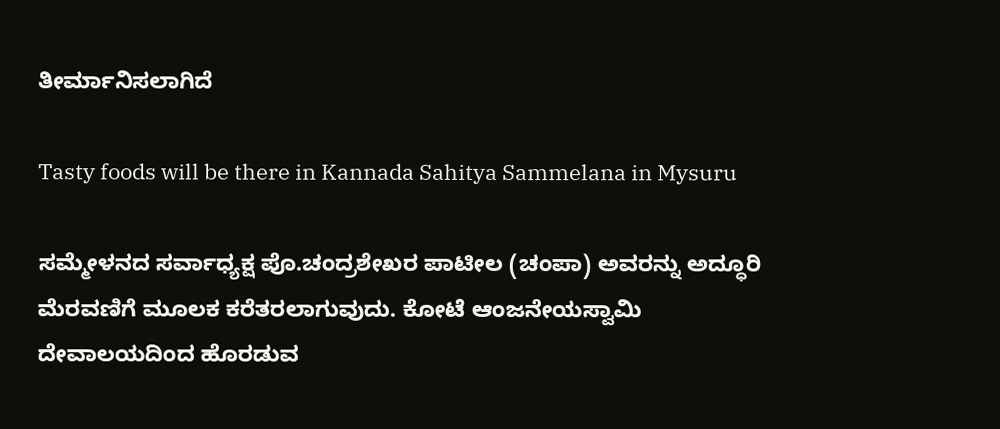ತೀರ್ಮಾನಿಸಲಾಗಿದೆ

Tasty foods will be there in Kannada Sahitya Sammelana in Mysuru

ಸಮ್ಮೇಳನದ ಸರ್ವಾಧ್ಯಕ್ಷ ಪೊ.ಚಂದ್ರಶೇಖರ ಪಾಟೀಲ (ಚಂಪಾ) ಅವರನ್ನು ಅದ್ಧೂರಿ ಮೆರವಣಿಗೆ ಮೂಲಕ ಕರೆತರಲಾಗುವುದು. ಕೋಟೆ ಆಂಜನೇಯಸ್ವಾಮಿ ದೇವಾಲಯದಿಂದ ಹೊರಡುವ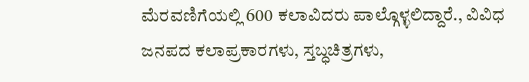ಮೆರವಣಿಗೆಯಲ್ಲಿ 600 ಕಲಾವಿದರು ಪಾಲ್ಗೊಳ್ಳಲಿದ್ದಾರೆ., ವಿವಿಧ ಜನಪದ ಕಲಾಪ್ರಕಾರಗಳು, ಸ್ತಬ್ಧಚಿತ್ರಗಳು,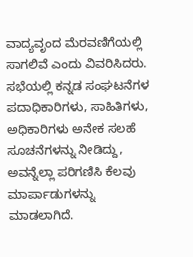ವಾದ್ಯವೃಂದ ಮೆರವಣಿಗೆಯಲ್ಲಿ ಸಾಗಲಿವೆ ಎಂದು ವಿವರಿಸಿದರು. ಸಭೆಯಲ್ಲಿ ಕನ್ನಡ ಸಂಘಟನೆಗಳ ಪದಾಧಿಕಾರಿಗಳು, ಸಾಹಿತಿಗಳು, ಅಧಿಕಾರಿಗಳು ಅನೇಕ ಸಲಹೆ ಸೂಚನೆಗಳನ್ನು ನೀಡಿದ್ದು, ಅವನ್ನೆಲ್ಲಾ ಪರಿಗಣಿಸಿ ಕೆಲವು ಮಾರ್ಪಾಡುಗಳನ್ನು ಮಾಡಲಾಗಿದೆ.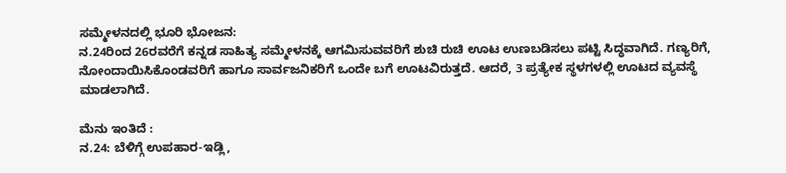ಸಮ್ಮೇಳನದಲ್ಲಿ ಭೂರಿ ಭೋಜನ:
ನ.24ರಿಂದ 26ರವರೆಗೆ ಕನ್ನಡ ಸಾಹಿತ್ಯ ಸಮ್ಮೇಳನಕ್ಕೆ ಆಗಮಿಸುವವರಿಗೆ ಶುಚಿ ರುಚಿ ಊಟ ಉಣಬಡಿಸಲು ಪಟ್ಟಿ ಸಿದ್ಧವಾಗಿದೆ. ಗಣ್ಯರಿಗೆ, ನೋಂದಾಯಿಸಿಕೊಂಡವರಿಗೆ ಹಾಗೂ ಸಾರ್ವಜನಿಕರಿಗೆ ಒಂದೇ ಬಗೆ ಊಟವಿರುತ್ತದೆ. ಆದರೆ, 3 ಪ್ರತ್ಯೇಕ ಸ್ಥಳಗಳಲ್ಲಿ ಊಟದ ವ್ಯವಸ್ಥೆ ಮಾಡಲಾಗಿದೆ.

ಮೆನು ಇಂತಿದೆ :
ನ.24: ಬೆಳಿಗ್ಗೆ ಉಪಹಾರ-ಇಡ್ಲಿ,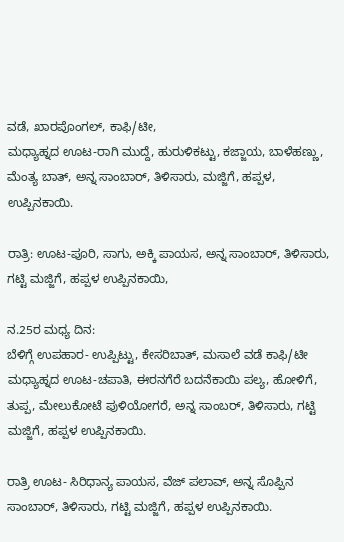ವಡೆ, ಖಾರಪೊಂಗಲ್, ಕಾಫಿ/ಟೀ,
ಮಧ್ಯಾಹ್ನದ ಊಟ-ರಾಗಿ ಮುದ್ದೆ, ಹುರುಳಿಕಟ್ಟು, ಕಜ್ಜಾಯ, ಬಾಳೆಹಣ್ಣು, ಮೆಂತ್ಯ ಬಾತ್, ಅನ್ನ ಸಾಂಬಾರ್, ತಿಳಿಸಾರು, ಮಜ್ಜಿಗೆ, ಹಪ್ಪಳ, ಉಪ್ಪಿನಕಾಯಿ.

ರಾತ್ರಿ: ಊಟ-ಪೂರಿ, ಸಾಗು, ಅಕ್ಕಿ ಪಾಯಸ, ಅನ್ನ ಸಾಂಬಾರ್, ತಿಳಿಸಾರು, ಗಟ್ಟಿ ಮಜ್ಜಿಗೆ, ಹಪ್ಪಳ ಉಪ್ಪಿನಕಾಯಿ,

ನ.25ರ ಮಧ್ಯ ದಿನ:
ಬೆಳಿಗ್ಗೆ ಉಪಹಾರ- ಉಪ್ಪಿಟ್ಟು, ಕೇಸರಿಬಾತ್, ಮಸಾಲೆ ವಡೆ ಕಾಫಿ/ಟೀ
ಮಧ್ಯಾಹ್ನದ ಊಟ-ಚಪಾತಿ, ಈರನಗೆರೆ ಬದನೆಕಾಯಿ ಪಲ್ಯ, ಹೋಳಿಗೆ, ತುಪ್ಪ, ಮೇಲುಕೋಟೆ ಪುಳಿಯೋಗರೆ, ಅನ್ನ ಸಾಂಬರ್, ತಿಳಿಸಾರು, ಗಟ್ಟಿ ಮಜ್ಜಿಗೆ, ಹಪ್ಪಳ ಉಪ್ಪಿನಕಾಯಿ.

ರಾತ್ರಿ ಊಟ- ಸಿರಿಧಾನ್ಯ ಪಾಯಸ, ವೆಜ್ ಪಲಾವ್, ಅನ್ನ ಸೊಪ್ಪಿನ ಸಾಂಬಾರ್, ತಿಳಿಸಾರು, ಗಟ್ಟಿ ಮಜ್ಜಿಗೆ, ಹಪ್ಪಳ ಉಪ್ಪಿನಕಾಯಿ.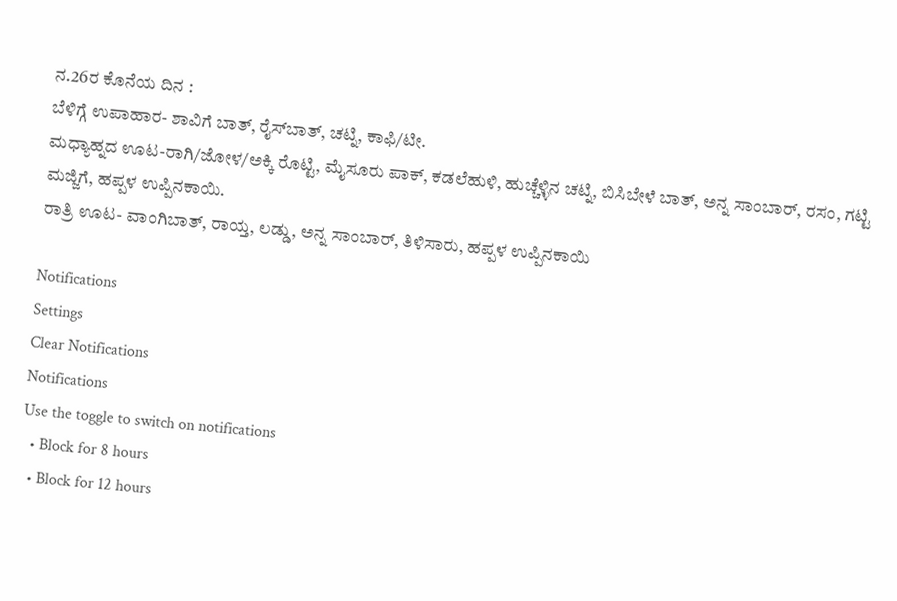ನ.26ರ ಕೊನೆಯ ದಿನ :
ಬೆಳಿಗ್ಗೆ ಉಪಾಹಾರ- ಶಾವಿಗೆ ಬಾತ್, ರೈಸ್‍ಬಾತ್, ಚಟ್ನಿ, ಕಾಫಿ/ಟೀ.
ಮಧ್ಯಾಹ್ನದ ಊಟ-ರಾಗಿ/ಜೋಳ/ಅಕ್ಕಿ ರೊಟ್ಟಿ, ಮೈಸೂರು ಪಾಕ್, ಕಡಲೆಹುಳಿ, ಹುಚ್ಚೆಳ್ಳಿನ ಚಟ್ನಿ, ಬಿಸಿಬೇಳೆ ಬಾತ್, ಅನ್ನ ಸಾಂಬಾರ್, ರಸಂ, ಗಟ್ಟಿ ಮಜ್ಜಿಗೆ, ಹಪ್ಪಳ ಉಪ್ಪಿನಕಾಯಿ.
ರಾತ್ರಿ ಊಟ- ವಾಂಗಿಬಾತ್, ರಾಯ್ತ, ಲಡ್ಡು, ಅನ್ನ ಸಾಂಬಾರ್, ತಿಳಿಸಾರು, ಹಪ್ಪಳ ಉಪ್ಪಿನಕಾಯಿ

Notifications
Settings
Clear Notifications
Notifications
Use the toggle to switch on notifications
  • Block for 8 hours
  • Block for 12 hours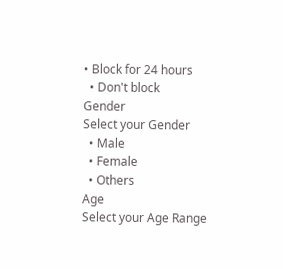• Block for 24 hours
  • Don't block
Gender
Select your Gender
  • Male
  • Female
  • Others
Age
Select your Age Range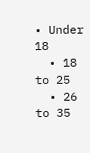• Under 18
  • 18 to 25
  • 26 to 35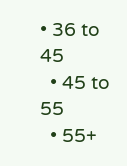• 36 to 45
  • 45 to 55
  • 55+